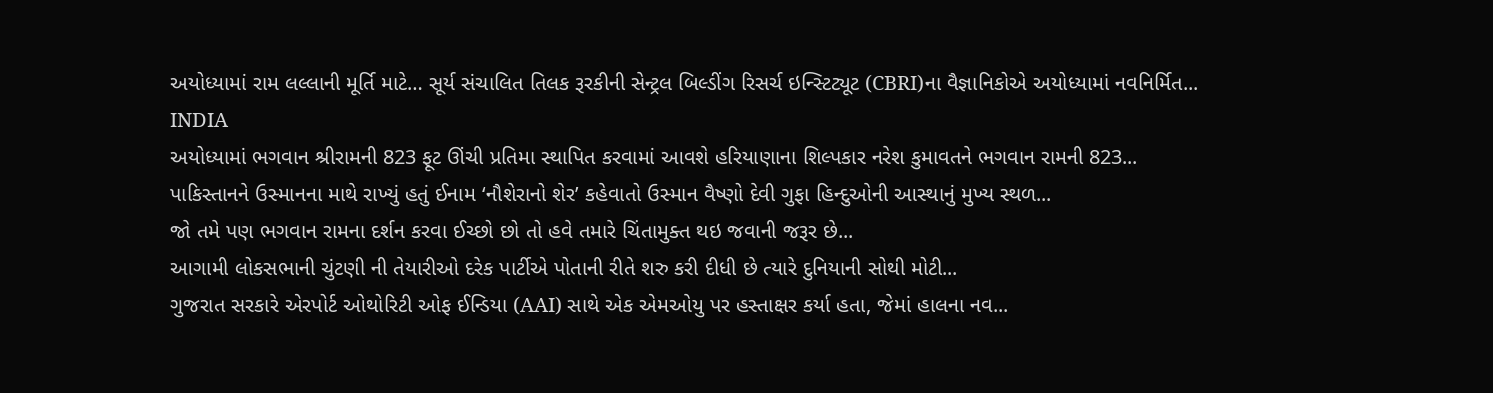અયોધ્યામાં રામ લલ્લાની મૂર્તિ માટે… સૂર્ય સંચાલિત તિલક રૂરકીની સેન્ટ્રલ બિલ્ડીંગ રિસર્ચ ઇન્સ્ટિટ્યૂટ (CBRI)ના વૈજ્ઞાનિકોએ અયોધ્યામાં નવનિર્મિત...
INDIA
અયોધ્યામાં ભગવાન શ્રીરામની 823 ફૂટ ઊંચી પ્રતિમા સ્થાપિત કરવામાં આવશે હરિયાણાના શિલ્પકાર નરેશ કુમાવતને ભગવાન રામની 823...
પાકિસ્તાનને ઉસ્માનના માથે રાખ્યું હતું ઈનામ ‘નૌશેરાનો શેર’ કહેવાતો ઉસ્માન વૈષ્ણો દેવી ગુફા હિન્દુઓની આસ્થાનું મુખ્ય સ્થળ...
જો તમે પણ ભગવાન રામના દર્શન કરવા ઈચ્છો છો તો હવે તમારે ચિંતામુક્ત થઇ જવાની જરૂર છે...
આગામી લોકસભાની ચુંટણી ની તેયારીઓ દરેક પાર્ટીએ પોતાની રીતે શરુ કરી દીધી છે ત્યારે દુનિયાની સોથી મોટી...
ગુજરાત સરકારે એરપોર્ટ ઓથોરિટી ઓફ ઈન્ડિયા (AAI) સાથે એક એમઓયુ પર હસ્તાક્ષર કર્યા હતા, જેમાં હાલના નવ...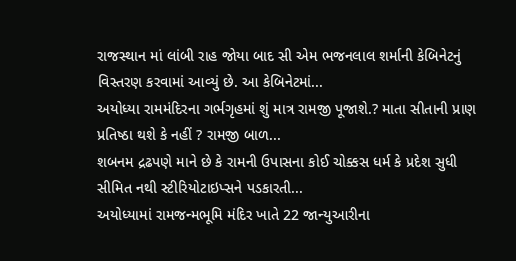રાજસ્થાન માં લાંબી રાહ જોયા બાદ સી એમ ભજનલાલ શર્માની કેબિનેટનું વિસ્તરણ કરવામાં આવ્યું છે. આ કેબિનેટમાં...
અયોધ્યા રામમંદિરના ગર્ભગૃહમાં શું માત્ર રામજી પૂજાશે.? માતા સીતાની પ્રાણ પ્રતિષ્ઠા થશે કે નહીં ? રામજી બાળ...
શબનમ દ્રઢપણે માને છે કે રામની ઉપાસના કોઈ ચોક્કસ ધર્મ કે પ્રદેશ સુધી સીમિત નથી સ્ટીરિયોટાઇપ્સને પડકારતી...
અયોધ્યામાં રામજન્મભૂમિ મંદિર ખાતે 22 જાન્યુઆરીના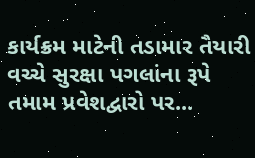કાર્યક્રમ માટેની તડામાર તૈયારી વચ્ચે સુરક્ષા પગલાંના રૂપે તમામ પ્રવેશદ્વારો પર...